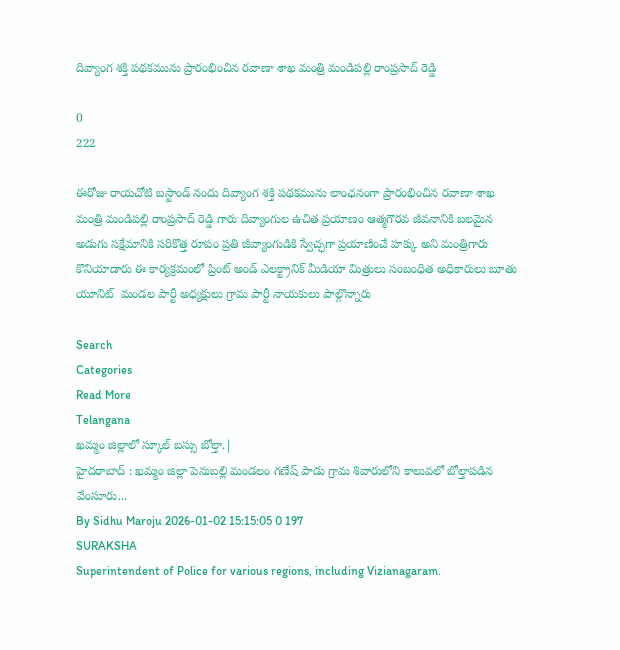దివ్యాంగ శక్తి పథకమును ప్రారంభించిన రవాణా శాఖ మంత్రి మండిపల్లి రాంప్రసాద్ రెడ్డి

0
222

ఈరోజు రాయచోటి బస్టాండ్ నందు దివ్యాంగ శక్తి పథకమును లాంఛనంగా ప్రారంభించిన రవాణా శాఖ మంత్రి మండిపల్లి రాంప్రసాద్ రెడ్డి గారు దివ్యాంగుల ఉచిత ప్రయాణం ఆత్మగౌరవ జీవనానికి బలమైన అడుగు సక్షేమానికి సరికొత్త రూపం ప్రతి జీవ్యాంగుడికి స్వేచ్ఛగా ప్రయాణించే హక్కు అని మంత్రిగారు కొనియాడారు ఈ కార్యక్రమంలో ప్రింట్ అండ్ ఎలక్ట్రానిక్ మీడియా మిత్రులు సంబంధిత అధికారులు బూతు యూనిట్  మండల పార్టీ అధ్యక్షులు గ్రామ పార్టీ నాయకులు పాల్గొన్నారు

Search
Categories
Read More
Telangana
ఖమ్మం జిల్లాలో స్కూల్ బస్సు బోల్తా.|
హైదరాబాద్ : ఖమ్మం జిల్లా పెనుబల్లి మండలం గణేష్ పాడు గ్రామ శివారులోని కాలువలో బోల్తాపడిన వేంసూరు...
By Sidhu Maroju 2026-01-02 15:15:05 0 197
SURAKSHA
Superintendent of Police for various regions, including Vizianagaram.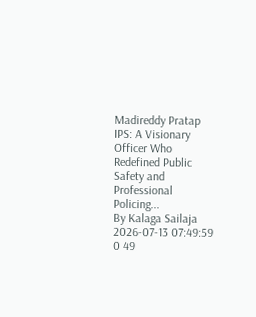Madireddy Pratap IPS: A Visionary Officer Who Redefined Public Safety and Professional Policing...
By Kalaga Sailaja 2026-07-13 07:49:59 0 49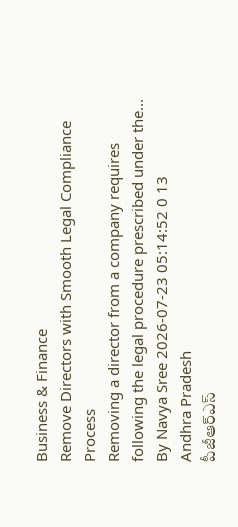Business & Finance
Remove Directors with Smooth Legal Compliance Process
Removing a director from a company requires following the legal procedure prescribed under the...
By Navya Sree 2026-07-23 05:14:52 0 13
Andhra Pradesh
పీజీఆర్ఎస్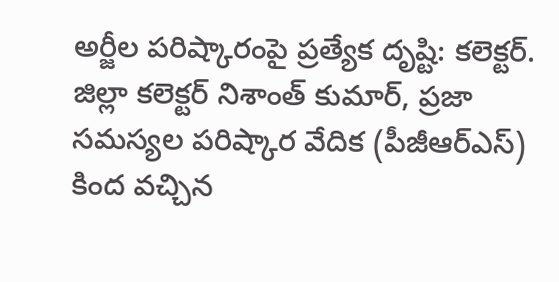అర్జీల పరిష్కారంపై ప్రత్యేక దృష్టి: కలెక్టర్.
జిల్లా కలెక్టర్ నిశాంత్ కుమార్, ప్రజా సమస్యల పరిష్కార వేదిక (పీజీఆర్ఎస్) కింద వచ్చిన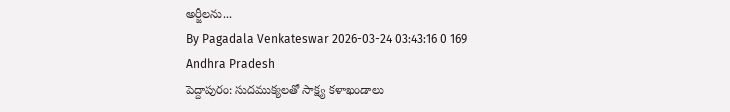అర్జీలను...
By Pagadala Venkateswar 2026-03-24 03:43:16 0 169
Andhra Pradesh
పెద్దాపురం: సుదముక్యలతో సాక్ష్య కళాఖండాలు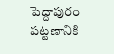పెద్దాపురం పట్టణానికి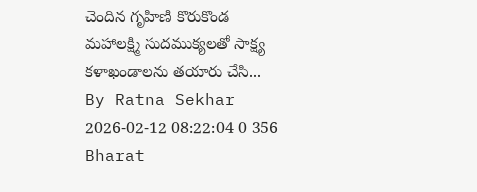చెందిన గృహిణి కొరుకొండ మహాలక్ష్మి సుదముక్యలతో సాక్ష్య కళాఖండాలను తయారు చేసి...
By Ratna Sekhar 2026-02-12 08:22:04 0 356
Bharat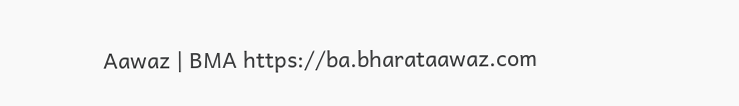Aawaz | BMA https://ba.bharataawaz.com